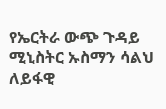የኤርትራ ውጭ ጉዳይ ሚኒስትር ኡስማን ሳልህ ለይፋዊ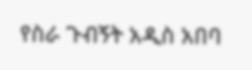የስራ ጉብኝት አዲስ አበባ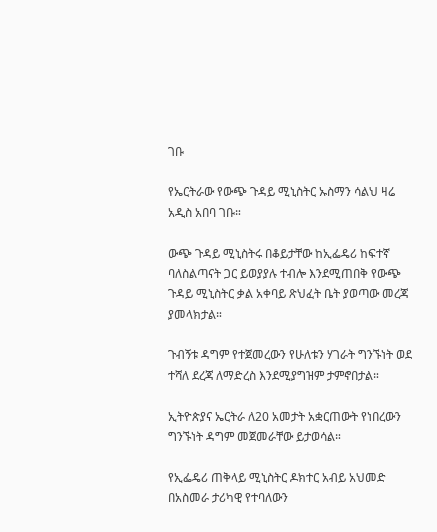ገቡ

የኤርትራው የውጭ ጉዳይ ሚኒስትር ኡስማን ሳልህ ዛሬ አዲስ አበባ ገቡ።

ውጭ ጉዳይ ሚኒስትሩ በቆይታቸው ከኢፌዴሪ ከፍተኛ ባለስልጣናት ጋር ይወያያሉ ተብሎ እንደሚጠበቅ የውጭ ጉዳይ ሚኒስትር ቃል አቀባይ ጽህፈት ቤት ያወጣው መረጃ ያመላክታል።

ጉብኝቱ ዳግም የተጀመረውን የሁለቱን ሃገራት ግንኙነት ወደ ተሻለ ደረጃ ለማድረስ እንደሚያግዝም ታምኖበታል።

ኢትዮጵያና ኤርትራ ለ20 አመታት አቋርጠውት የነበረውን ግንኙነት ዳግም መጀመራቸው ይታወሳል።

የኢፌዴሪ ጠቅላይ ሚኒስትር ዶክተር አብይ አህመድ በአስመራ ታሪካዊ የተባለውን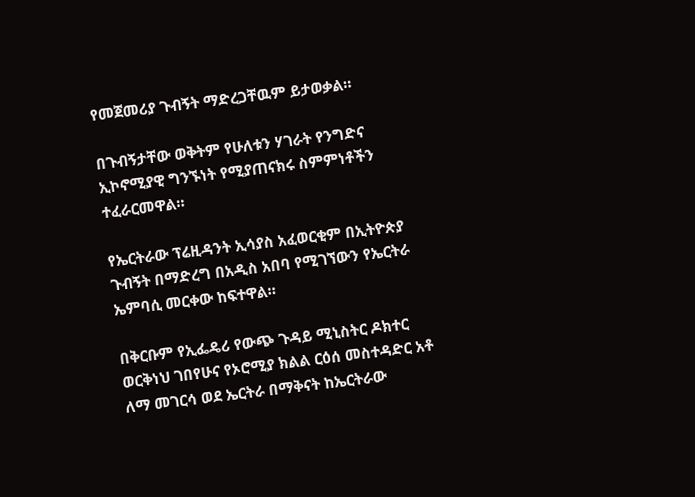የመጀመሪያ ጉብኝት ማድረጋቸዉም ይታወቃል።

በጉብኝታቸው ወቅትም የሁለቱን ሃገራት የንግድና ኢኮኖሚያዊ ግንኙነት የሚያጠናክሩ ስምምነቶችን ተፈራርመዋል።

የኤርትራው ፕሬዚዳንት ኢሳያስ አፈወርቂም በኢትዮጵያ ጉብኝት በማድረግ በአዲስ አበባ የሚገኘውን የኤርትራ ኤምባሲ መርቀው ከፍተዋል።

በቅርቡም የኢፌዴሪ የውጭ ጉዳይ ሚኒስትር ዶክተር ወርቅነህ ገበየሁና የኦሮሚያ ክልል ርዕሰ መስተዳድር አቶ ለማ መገርሳ ወደ ኤርትራ በማቅናት ከኤርትራው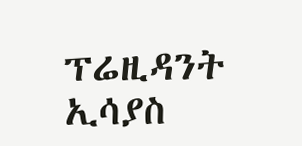ፕሬዚዳንት ኢሳያስ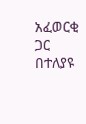አፈወርቂ ጋር በተለያዩ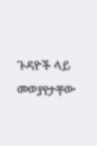ጉዳዮች ላይ መወያየታቸው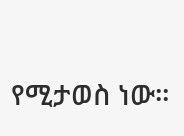የሚታወስ ነው።